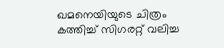ഖമനെയിയുടെ ചിത്രം കത്തിച്ച് സിഗരറ്റ് വലിച്ച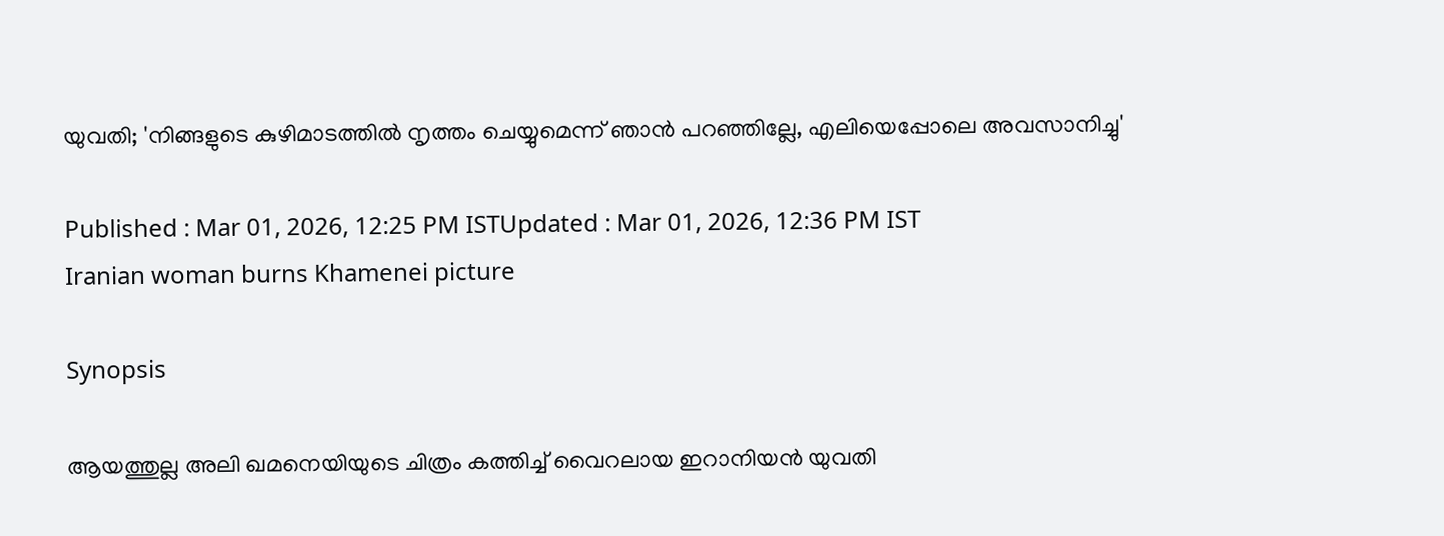യുവതി; 'നിങ്ങളുടെ കുഴിമാടത്തിൽ നൃത്തം ചെയ്യുമെന്ന് ഞാൻ പറഞ്ഞില്ലേ, എലിയെപ്പോലെ അവസാനിച്ചു'

Published : Mar 01, 2026, 12:25 PM ISTUpdated : Mar 01, 2026, 12:36 PM IST
Iranian woman burns Khamenei picture

Synopsis

ആയത്തുല്ല അലി ഖമനെയിയുടെ ചിത്രം കത്തിച്ച് വൈറലായ ഇറാനിയൻ യുവതി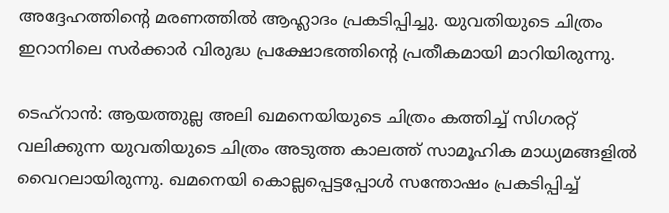അദ്ദേഹത്തിന്റെ മരണത്തിൽ ആഹ്ലാദം പ്രകടിപ്പിച്ചു. യുവതിയുടെ ചിത്രം ഇറാനിലെ സർക്കാർ വിരുദ്ധ പ്രക്ഷോഭത്തിന്‍റെ പ്രതീകമായി മാറിയിരുന്നു.

ടെഹ്റാൻ: ആയത്തുല്ല അലി ഖമനെയിയുടെ ചിത്രം കത്തിച്ച് സിഗരറ്റ് വലിക്കുന്ന യുവതിയുടെ ചിത്രം അടുത്ത കാലത്ത് സാമൂഹിക മാധ്യമങ്ങളിൽ വൈറലായിരുന്നു. ഖമനെയി കൊല്ലപ്പെട്ടപ്പോൾ സന്തോഷം പ്രകടിപ്പിച്ച്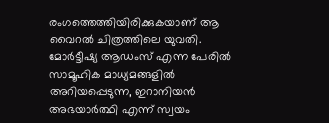രംഗത്തെത്തിയിരിക്കുകയാണ് ആ വൈറൽ ചിത്രത്തിലെ യുവതി. മോർട്ടീഷ്യ ആഡംസ് എന്ന പേരിൽ സാമൂഹിക മാധ്യമങ്ങളിൽ അറിയപ്പെടുന്ന, ഇറാനിയൻ അഭയാർത്ഥി എന്ന് സ്വയം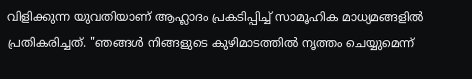വിളിക്കുന്ന യുവതിയാണ് ആഹ്ലാദം പ്രകടിപ്പിച്ച് സാമൂഹിക മാധ്യമങ്ങളിൽ പ്രതികരിച്ചത്. "ഞങ്ങൾ നിങ്ങളുടെ കുഴിമാടത്തിൽ നൃത്തം ചെയ്യുമെന്ന്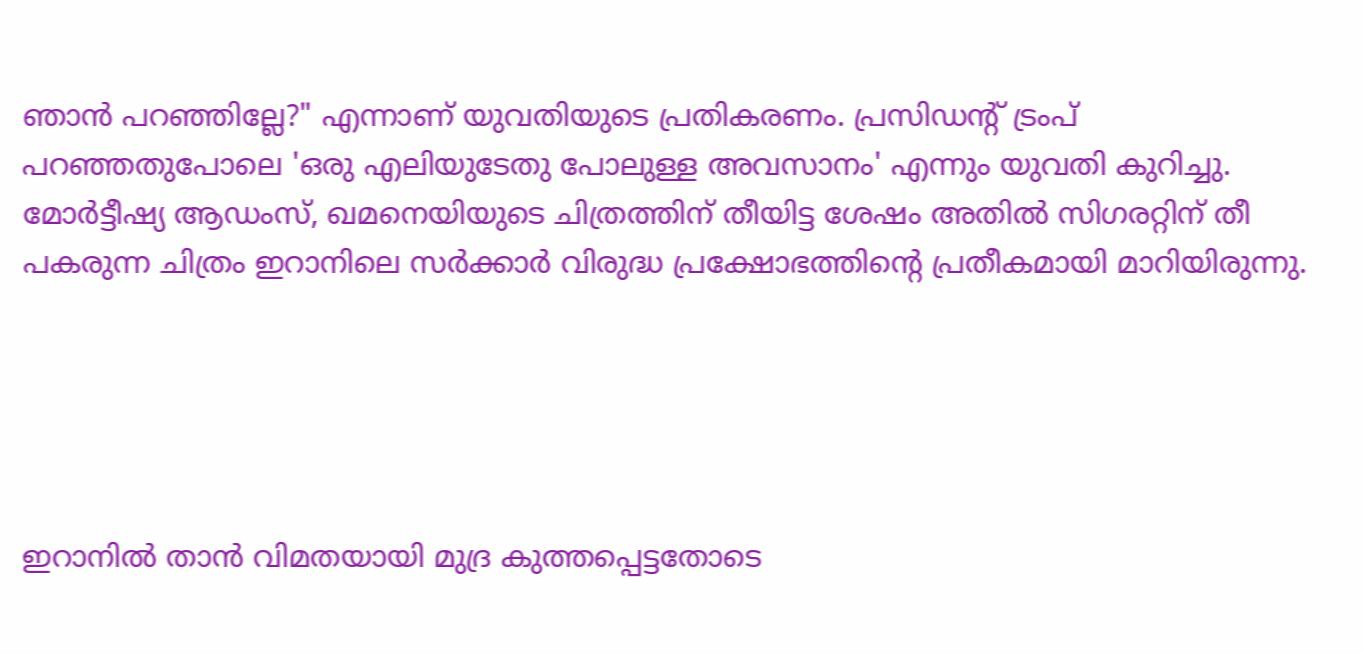ഞാൻ പറഞ്ഞില്ലേ?" എന്നാണ് യുവതിയുടെ പ്രതികരണം. പ്രസിഡന്റ് ട്രംപ് പറഞ്ഞതുപോലെ 'ഒരു എലിയുടേതു പോലുള്ള അവസാനം' എന്നും യുവതി കുറിച്ചു. മോർട്ടീഷ്യ ആഡംസ്, ഖമനെയിയുടെ ചിത്രത്തിന് തീയിട്ട ശേഷം അതിൽ സിഗരറ്റിന് തീ പകരുന്ന ചിത്രം ഇറാനിലെ സർക്കാർ വിരുദ്ധ പ്രക്ഷോഭത്തിന്‍റെ പ്രതീകമായി മാറിയിരുന്നു.





ഇറാനിൽ താൻ വിമതയായി മുദ്ര കുത്തപ്പെട്ടതോടെ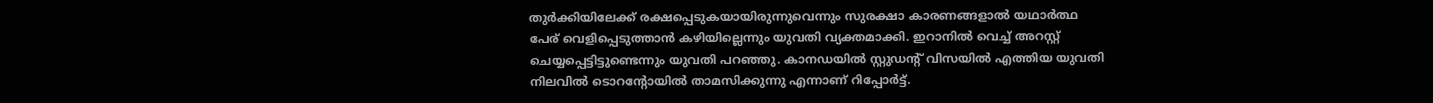തുർക്കിയിലേക്ക് രക്ഷപ്പെടുകയായിരുന്നുവെന്നും സുരക്ഷാ കാരണങ്ങളാൽ യഥാർത്ഥ പേര് വെളിപ്പെടുത്താൻ കഴിയില്ലെന്നും യുവതി വ്യക്തമാക്കി. ഇറാനിൽ വെച്ച് അറസ്റ്റ് ചെയ്യപ്പെട്ടിട്ടുണ്ടെന്നും യുവതി പറഞ്ഞു. കാനഡയിൽ സ്റ്റുഡന്റ് വിസയിൽ എത്തിയ യുവതി നിലവിൽ ടൊറന്‍റോയിൽ താമസിക്കുന്നു എന്നാണ് റിപ്പോർട്ട്.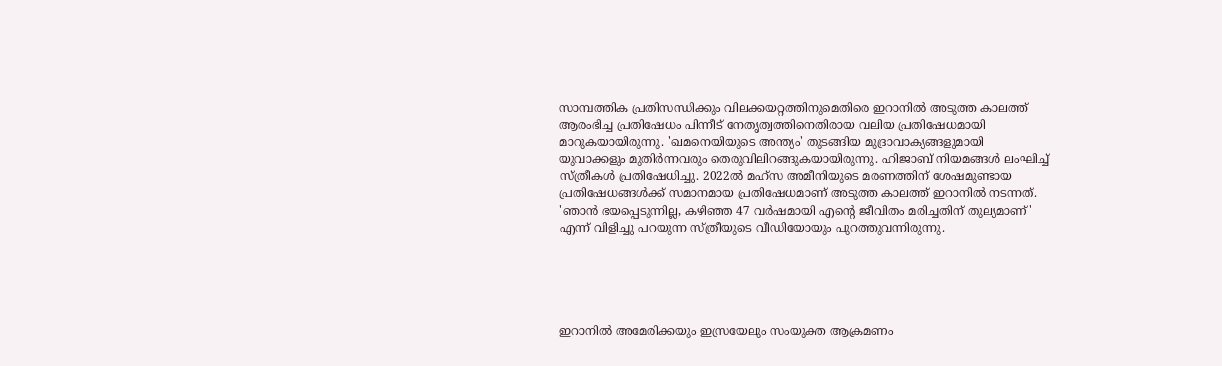സാമ്പത്തിക പ്രതിസന്ധിക്കും വിലക്കയറ്റത്തിനുമെതിരെ ഇറാനിൽ അടുത്ത കാലത്ത് ആരംഭിച്ച പ്രതിഷേധം പിന്നീട് നേതൃത്വത്തിനെതിരായ വലിയ പ്രതിഷേധമായി മാറുകയായിരുന്നു. 'ഖമനെയിയുടെ അന്ത്യം' തുടങ്ങിയ മുദ്രാവാക്യങ്ങളുമായി യുവാക്കളും മുതിർന്നവരും തെരുവിലിറങ്ങുകയായിരുന്നു. ഹിജാബ് നിയമങ്ങൾ ലംഘിച്ച് സ്ത്രീകൾ പ്രതിഷേധിച്ചു. 2022ൽ മഹ്സ അമീനിയുടെ മരണത്തിന് ശേഷമുണ്ടായ പ്രതിഷേധങ്ങൾക്ക് സമാനമായ പ്രതിഷേധമാണ് അടുത്ത കാലത്ത് ഇറാനിൽ നടന്നത്. 'ഞാൻ ഭയപ്പെടുന്നില്ല, കഴിഞ്ഞ 47 വർഷമായി എന്‍റെ ജീവിതം മരിച്ചതിന് തുല്യമാണ്' എന്ന് വിളിച്ചു പറയുന്ന സ്ത്രീയുടെ വീഡിയോയും പുറത്തുവന്നിരുന്നു.





ഇറാനിൽ അമേരിക്കയും ഇസ്രയേലും സംയുക്ത ആക്രമണം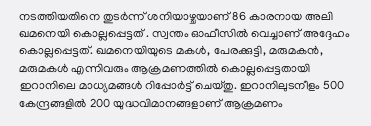നടത്തിയതിനെ തുടർന്ന് ശനിയാഴ്ചയാണ് 86 കാരനായ അലി ഖമനെയി കൊല്ലപ്പെട്ടത് . സ്വന്തം ഓഫീസിൽ വെച്ചാണ് അദ്ദേഹം കൊല്ലപ്പെട്ടത്. ഖമനെയിയുടെ മകൾ, പേരക്കുട്ടി, മരുമകൻ, മരുമകൾ എന്നിവരും ആക്രമണത്തിൽ കൊല്ലപ്പെട്ടതായി ഇറാനിലെ മാധ്യമങ്ങൾ റിപ്പോർട്ട് ചെയ്തു. ഇറാനിലുടനീളം 500 കേന്ദ്രങ്ങളിൽ 200 യുദ്ധവിമാനങ്ങളാണ് ആക്രമണം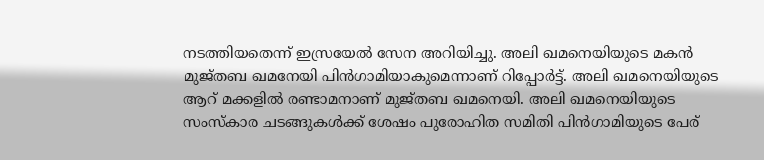നടത്തിയതെന്ന് ഇസ്രയേൽ സേന അറിയിച്ചു. അലി ഖമനെയിയുടെ മകൻ മുജ്തബ ഖമനേയി പിൻഗാമിയാകുമെന്നാണ് റിപ്പോർട്ട്. അലി ഖമനെയിയുടെ ആറ് മക്കളിൽ രണ്ടാമനാണ് മുജ്തബ ഖമനെയി. അലി ഖമനെയിയുടെ സംസ്കാര ചടങ്ങുകൾക്ക് ശേഷം പുരോഹിത സമിതി പിൻഗാമിയുടെ പേര്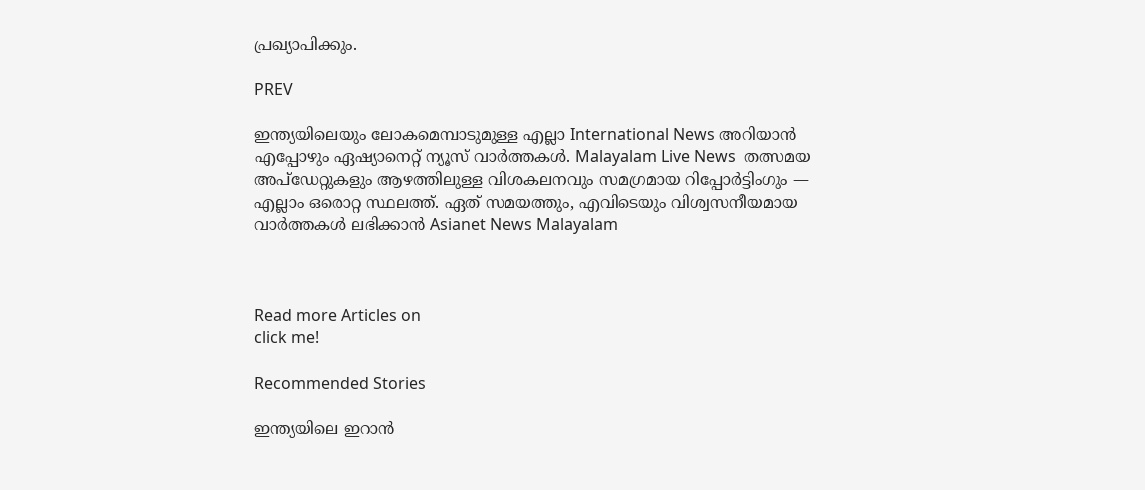പ്രഖ്യാപിക്കും.

PREV

ഇന്ത്യയിലെയും ലോകമെമ്പാടുമുള്ള എല്ലാ International News അറിയാൻ എപ്പോഴും ഏഷ്യാനെറ്റ് ന്യൂസ് വാർത്തകൾ. Malayalam Live News  തത്സമയ അപ്‌ഡേറ്റുകളും ആഴത്തിലുള്ള വിശകലനവും സമഗ്രമായ റിപ്പോർട്ടിംഗും — എല്ലാം ഒരൊറ്റ സ്ഥലത്ത്. ഏത് സമയത്തും, എവിടെയും വിശ്വസനീയമായ വാർത്തകൾ ലഭിക്കാൻ Asianet News Malayalam



Read more Articles on
click me!

Recommended Stories

ഇന്ത്യയിലെ ഇറാൻ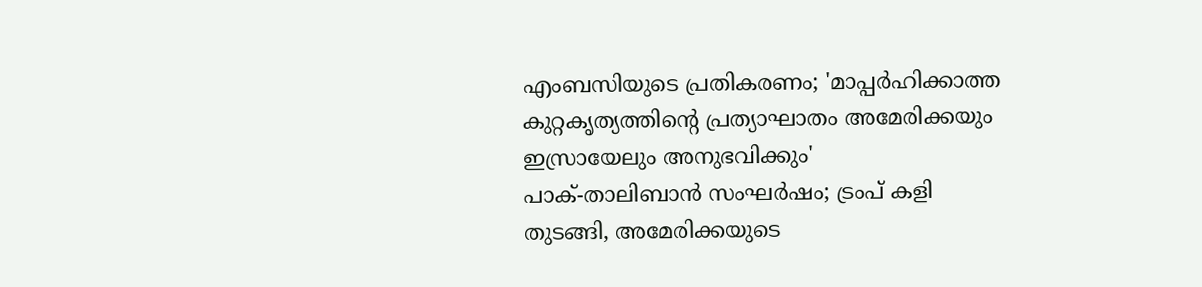എംബസിയുടെ പ്രതികരണം; 'മാപ്പർഹിക്കാത്ത കുറ്റകൃത്യത്തിന്റെ പ്രത്യാഘാതം അമേരിക്കയും ഇസ്രായേലും അനുഭവിക്കും'
പാക്-താലിബാൻ സംഘർഷം; ട്രംപ് കളി തുടങ്ങി, അമേരിക്കയുടെ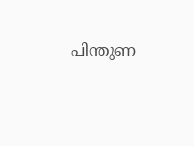പിന്തുണ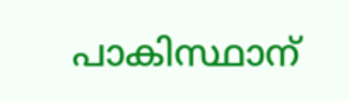പാകിസ്ഥാന്